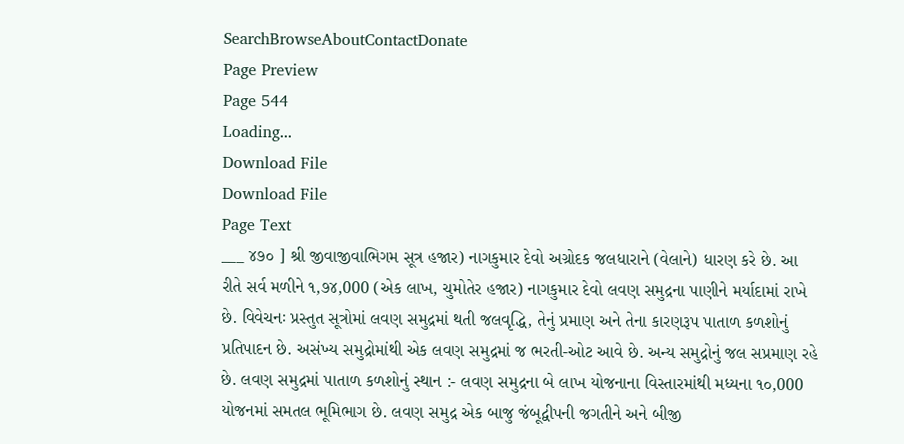SearchBrowseAboutContactDonate
Page Preview
Page 544
Loading...
Download File
Download File
Page Text
___ ૪૭૦ ] શ્રી જીવાજીવાભિગમ સૂત્ર હજાર) નાગકુમાર દેવો અગ્રોદક જલધારાને (વેલાને) ધારણ કરે છે. આ રીતે સર્વ મળીને ૧,૭૪,000 (એક લાખ, ચુમોતેર હજાર) નાગકુમાર દેવો લવણ સમુદ્રના પાણીને મર્યાદામાં રાખે છે. વિવેચનઃ પ્રસ્તુત સૂત્રોમાં લવણ સમુદ્રમાં થતી જલવૃદ્ધિ, તેનું પ્રમાણ અને તેના કારણરૂપ પાતાળ કળશોનું પ્રતિપાદન છે. અસંખ્ય સમુદ્રોમાંથી એક લવણ સમુદ્રમાં જ ભરતી-ઓટ આવે છે. અન્ય સમુદ્રોનું જલ સપ્રમાણ રહે છે. લવણ સમુદ્રમાં પાતાળ કળશોનું સ્થાન :- લવણ સમુદ્રના બે લાખ યોજનાના વિસ્તારમાંથી મધ્યના ૧૦,000 યોજનમાં સમતલ ભૂમિભાગ છે. લવણ સમુદ્ર એક બાજુ જંબૂદ્વીપની જગતીને અને બીજી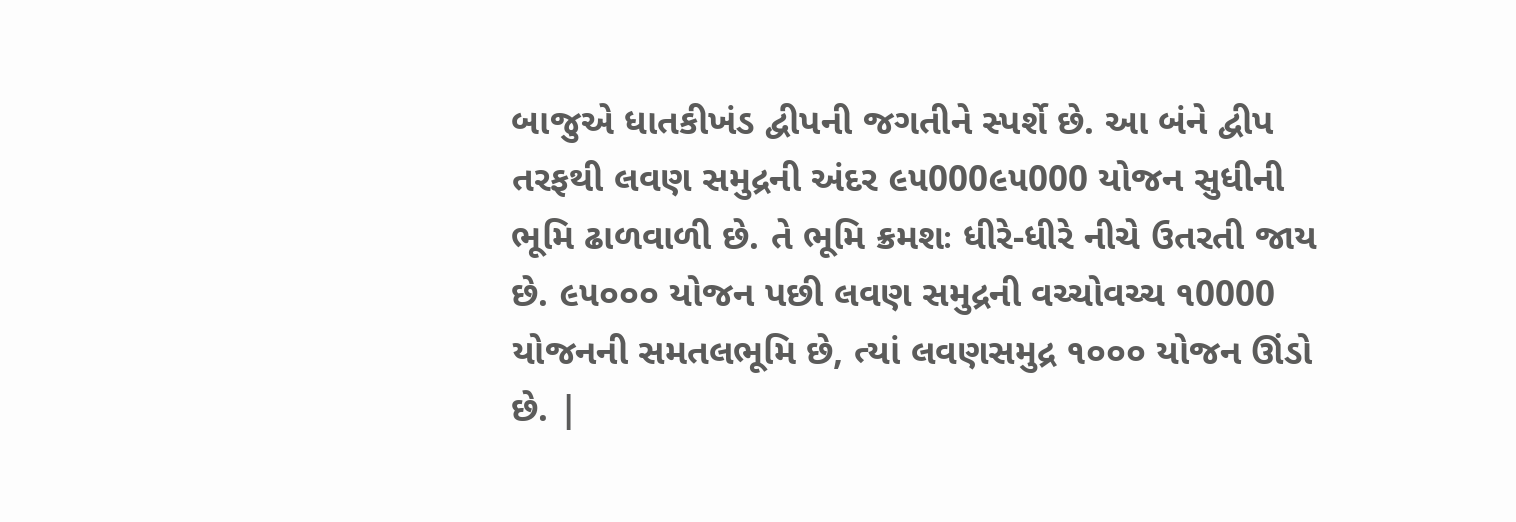બાજુએ ધાતકીખંડ દ્વીપની જગતીને સ્પર્શે છે. આ બંને દ્વીપ તરફથી લવણ સમુદ્રની અંદર ૯૫000૯૫000 યોજન સુધીની ભૂમિ ઢાળવાળી છે. તે ભૂમિ ક્રમશઃ ધીરે-ધીરે નીચે ઉતરતી જાય છે. ૯૫૦૦૦ યોજન પછી લવણ સમુદ્રની વચ્ચોવચ્ચ ૧0000 યોજનની સમતલભૂમિ છે, ત્યાં લવણસમુદ્ર ૧૦૦૦ યોજન ઊંડો છે. |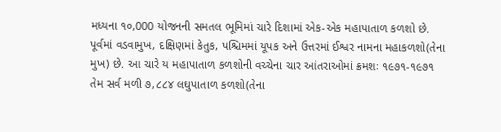મધ્યના ૧૦,000 યોજનની સમતલ ભૂમિમાં ચારે દિશામાં એક-એક મહાપાતાળ કળશો છે. પૂર્વમાં વડવામુખ, દક્ષિણમાં કેતુક, પશ્ચિમમાં યૂપક અને ઉત્તરમાં ઈશ્વર નામના મહાકળશો(તેના મુખ) છે. આ ચારે ય મહાપાતાળ કળશોની વચ્ચેના ચાર આંતરાઓમાં ક્રમશઃ ૧૯૭૧-૧૯૭૧ તેમ સર્વ મળી ૭,૮૮૪ લઘુપાતાળ કળશો(તેના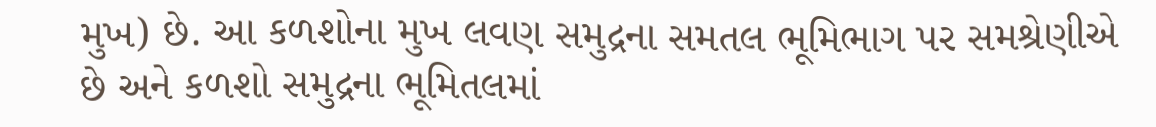મુખ) છે. આ કળશોના મુખ લવણ સમુદ્રના સમતલ ભૂમિભાગ પર સમશ્રેણીએ છે અને કળશો સમુદ્રના ભૂમિતલમાં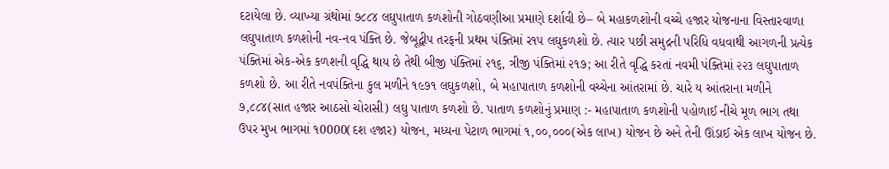દટાયેલા છે. વ્યાખ્યા ગ્રંથોમાં ૭૮૮૪ લઘુપાતાળ કળશોની ગોઠવણીઆ પ્રમાણે દર્શાવી છે– બે મહાકળશોની વચ્ચે હજાર યોજનાના વિસ્તારવાળા લઘુપાતાળ કળશોની નવ-નવ પંક્તિ છે. જેબૂદ્વીપ તરફની પ્રથમ પંક્તિમાં ર૧૫ લઘુકળશો છે. ત્યાર પછી સમુદ્રની પરિધિ વધવાથી આગળની પ્રત્યેક પંક્તિમાં એક-એક કળશની વૃદ્ધિ થાય છે તેથી બીજી પંક્તિમાં ૨૧૬, ત્રીજી પંક્તિમાં ૨૧૭; આ રીતે વૃદ્ધિ કરતાં નવમી પંક્તિમાં ૨૨૩ લઘુપાતાળ કળશો છે. આ રીતે નવપંક્તિના કુલ મળીને ૧૯૭૧ લઘુકળશો, બે મહાપાતાળ કળશોની વચ્ચેના આંતરામાં છે. ચારે ય આંતરાના મળીને ૭,૮૮૪(સાત હજાર આઠસો ચોરાસી) લઘુ પાતાળ કળશો છે. પાતાળ કળશોનું પ્રમાણ :- મહાપાતાળ કળશોની પહોળાઈ નીચે મૂળ ભાગ તથા ઉપર મુખ ભાગમાં ૧0000(દશ હજાર) યોજન, મધ્યના પેટાળ ભાગમાં ૧,૦૦,૦૦૦(એક લાખ) યોજન છે અને તેની ઊંડાઈ એક લાખ યોજન છે.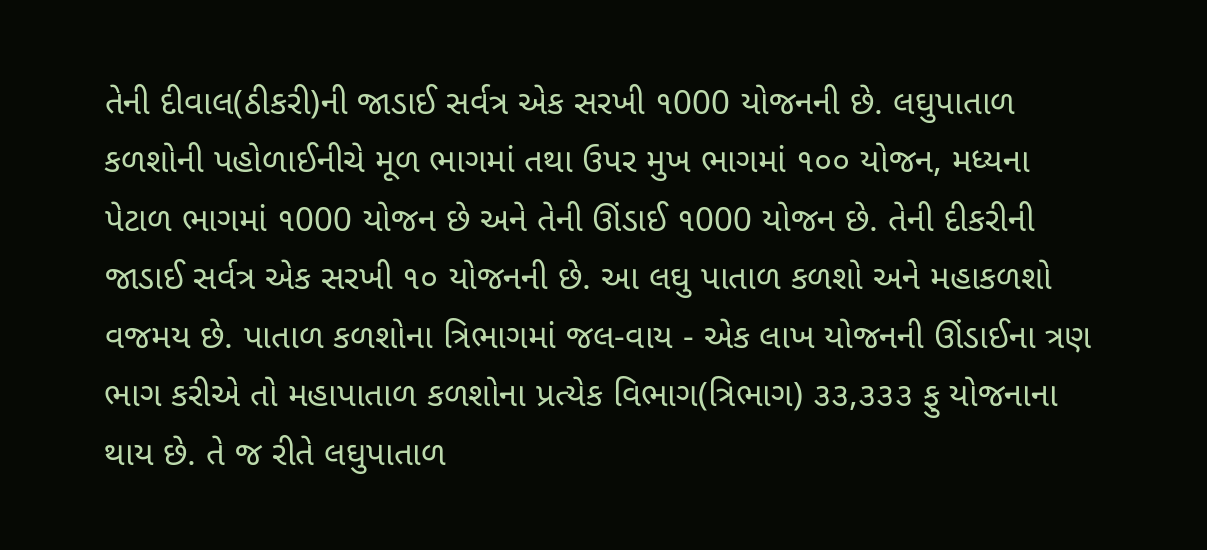તેની દીવાલ(ઠીકરી)ની જાડાઈ સર્વત્ર એક સરખી ૧000 યોજનની છે. લઘુપાતાળ કળશોની પહોળાઈનીચે મૂળ ભાગમાં તથા ઉપર મુખ ભાગમાં ૧૦૦ યોજન, મધ્યના પેટાળ ભાગમાં ૧000 યોજન છે અને તેની ઊંડાઈ ૧000 યોજન છે. તેની દીકરીની જાડાઈ સર્વત્ર એક સરખી ૧૦ યોજનની છે. આ લઘુ પાતાળ કળશો અને મહાકળશો વજમય છે. પાતાળ કળશોના ત્રિભાગમાં જલ-વાય - એક લાખ યોજનની ઊંડાઈના ત્રણ ભાગ કરીએ તો મહાપાતાળ કળશોના પ્રત્યેક વિભાગ(ત્રિભાગ) ૩૩,૩૩૩ ફુ યોજનાના થાય છે. તે જ રીતે લઘુપાતાળ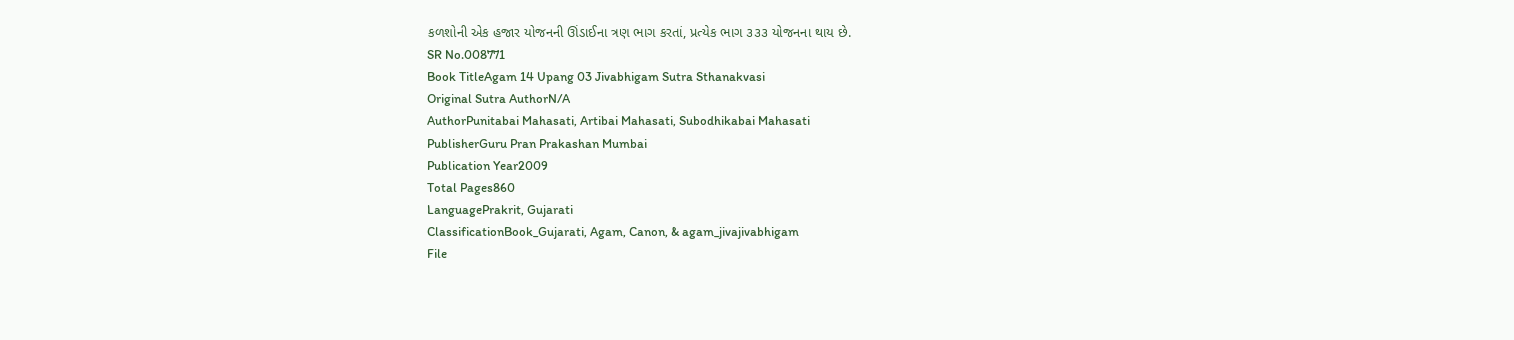કળશોની એક હજાર યોજનની ઊંડાઈના ત્રણ ભાગ કરતાં, પ્રત્યેક ભાગ ૩૩૩ યોજનના થાય છે.
SR No.008771
Book TitleAgam 14 Upang 03 Jivabhigam Sutra Sthanakvasi
Original Sutra AuthorN/A
AuthorPunitabai Mahasati, Artibai Mahasati, Subodhikabai Mahasati
PublisherGuru Pran Prakashan Mumbai
Publication Year2009
Total Pages860
LanguagePrakrit, Gujarati
ClassificationBook_Gujarati, Agam, Canon, & agam_jivajivabhigam
File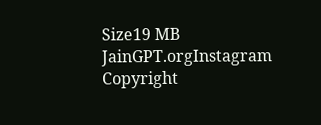Size19 MB
JainGPT.orgInstagram
Copyright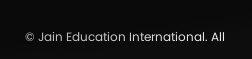© Jain Education International. All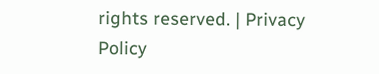rights reserved. | Privacy Policy